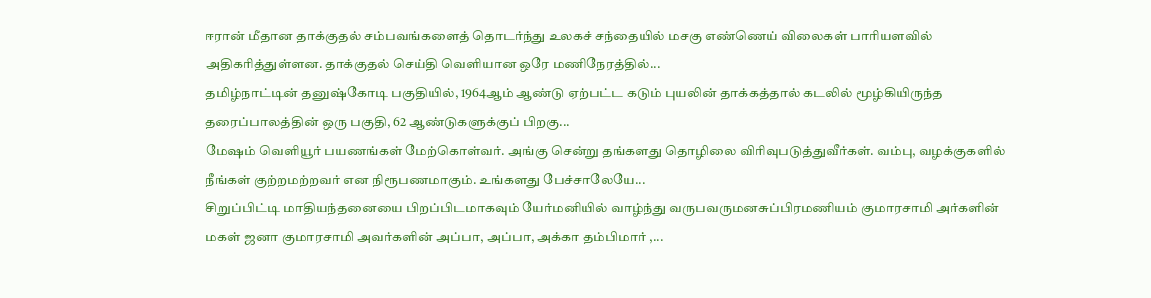ஈரான் மீதான தாக்குதல் சம்பவங்களைத் தொடர்ந்து உலகச் சந்தையில் மசகு எண்ணெய் விலைகள் பாரியளவில் அதிகரித்துள்ளன. தாக்குதல் செய்தி வெளியான ஒரே மணிநேரத்தில்...
தமிழ்நாட்டின் தனுஷ்கோடி பகுதியில், 1964ஆம் ஆண்டு ஏற்பட்ட கடும் புயலின் தாக்கத்தால் கடலில் மூழ்கியிருந்த தரைப்பாலத்தின் ஒரு பகுதி, 62 ஆண்டுகளுக்குப் பிறகு...
மேஷம் வெளியூர் பயணங்கள் மேற்கொள்வர். அங்கு சென்று தங்களது தொழிலை விரிவுபடுத்துவீர்கள். வம்பு, வழக்குகளில் நீங்கள் குற்றமற்றவர் என நிரூபணமாகும். உங்களது பேச்சாலேயே...
சிறுப்பிட்டி மாதியந்தனையை பிறப்பிடமாகவும் யேர்மனியில் வாழ்ந்து வருபவருமனசுப்பிரமணியம் குமாரசாமி அர்களின் மகள் ஜனா குமாரசாமி அவர்களின் அப்பா, அப்பா, அக்கா தம்பிமார் ,...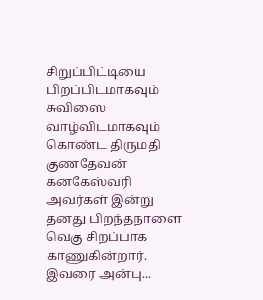சிறுப்பிட்டியை பிறப்பிடமாகவும் சுவிஸை வாழ்விடமாகவும் கொண்ட திருமதி குணதேவன் கனகேஸ்வரி அவர்கள் இன்று தனது பிறந்தநாளை வெகு சிறப்பாக காணுகின்றார். இவரை அன்பு...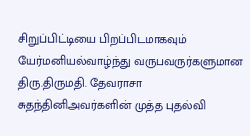சிறுப்பிட்டியை பிறப்பிடமாகவும் யேர்மனியல்வாழ்ந்து வருபவருர்களுமான திரு.திருமதி. தேவராசா சுதந்தினிஅவர்களின் முத்த புதல்வி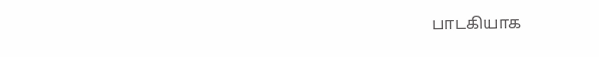பாடகியாக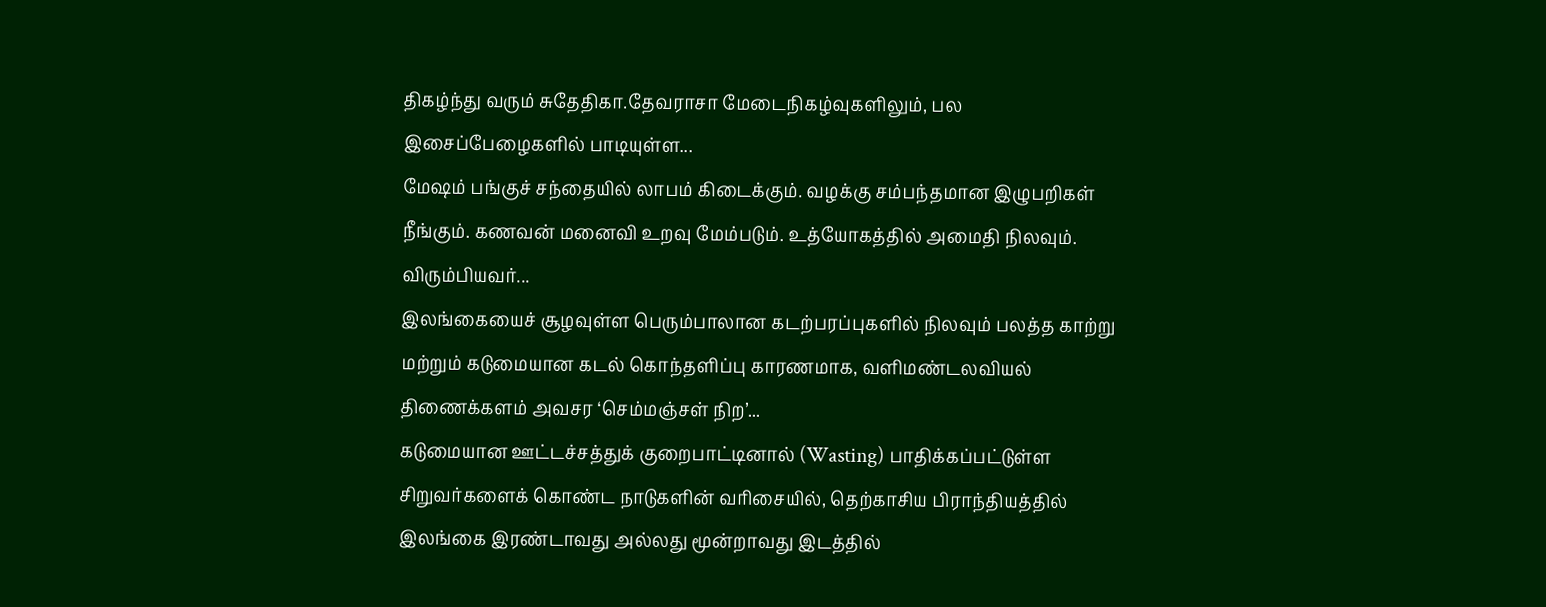திகழ்ந்து வரும் சுதேதிகா.தேவராசா மேடைநிகழ்வுகளிலும், பல இசைப்பேழைகளில் பாடியுள்ள...
மேஷம் பங்குச் சந்தையில் லாபம் கிடைக்கும். வழக்கு சம்பந்தமான இழுபறிகள் நீங்கும். கணவன் மனைவி உறவு மேம்படும். உத்யோகத்தில் அமைதி நிலவும். விரும்பியவர்...
இலங்கையைச் சூழவுள்ள பெரும்பாலான கடற்பரப்புகளில் நிலவும் பலத்த காற்று மற்றும் கடுமையான கடல் கொந்தளிப்பு காரணமாக, வளிமண்டலவியல் திணைக்களம் அவசர ‘செம்மஞ்சள் நிற’...
கடுமையான ஊட்டச்சத்துக் குறைபாட்டினால் (Wasting) பாதிக்கப்பட்டுள்ள சிறுவர்களைக் கொண்ட நாடுகளின் வரிசையில், தெற்காசிய பிராந்தியத்தில் இலங்கை இரண்டாவது அல்லது மூன்றாவது இடத்தில்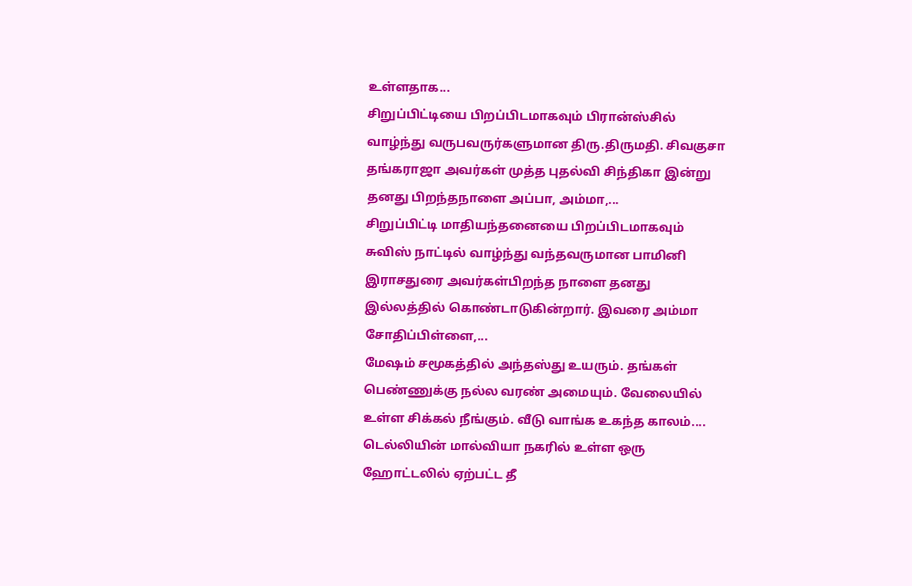உள்ளதாக...
சிறுப்பிட்டியை பிறப்பிடமாகவும் பிரான்ஸ்சில் வாழ்ந்து வருபவருர்களுமான திரு.திருமதி. சிவகுசா தங்கராஜா அவர்கள் முத்த புதல்வி சிந்திகா இன்று தனது பிறந்தநாளை அப்பா, அம்மா,...
சிறுப்பிட்டி மாதியந்தனையை பிறப்பிடமாகவும் சுவிஸ் நாட்டில் வாழ்ந்து வந்தவருமான பாமினி இராசதுரை அவர்கள்பிறந்த நாளை தனது இல்லத்தில் கொண்டாடுகின்றார். இவரை அம்மா சோதிப்பிள்ளை,...
மேஷம் சமூகத்தில் அந்தஸ்து உயரும். தங்கள் பெண்ணுக்கு நல்ல வரண் அமையும். வேலையில் உள்ள சிக்கல் நீங்கும். வீடு வாங்க உகந்த காலம்....
டெல்லியின் மால்வியா நகரில் உள்ள ஒரு ஹோட்டலில் ஏற்பட்ட தீ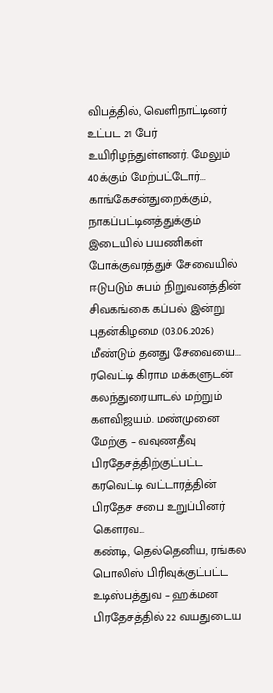விபத்தில், வெளிநாட்டினர் உட்பட 21 பேர் உயிரிழந்துள்ளனர். மேலும் 40க்கும் மேற்பட்டோர்...
காங்கேசன்துறைக்கும், நாகப்பட்டினத்துக்கும் இடையில் பயணிகள் போக்குவரத்துச் சேவையில் ஈடுபடும் சுபம் நிறுவனத்தின் சிவகங்கை கப்பல் இன்று புதன்கிழமை (03.06.2026) மீண்டும் தனது சேவையை...
ரவெட்டி கிராம மக்களுடன் கலந்துரையாடல் மற்றும் களவிஜயம். மண்முனை மேற்கு – வவுணதீவு பிரதேசத்திற்குட்பட்ட கரவெட்டி வட்டாரத்தின் பிரதேச சபை உறுப்பினர் கௌரவ...
கண்டி, தெல்தெனிய, ரங்கல பொலிஸ் பிரிவுக்குட்பட்ட உடிஸ்பத்துவ – ஹக்மன பிரதேசத்தில் 22 வயதுடைய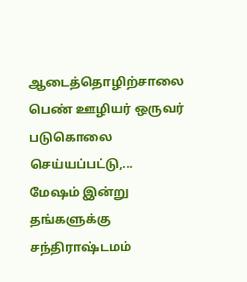ஆடைத்தொழிற்சாலை பெண் ஊழியர் ஒருவர் படுகொலை செய்யப்பட்டு,...
மேஷம் இன்று தங்களுக்கு சந்திராஷ்டமம்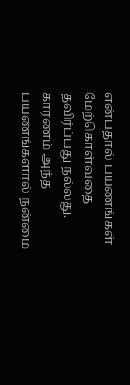என்பதால் பயணங்கள் மேற்கொள்வதை தவிர்ப்பது நல்லது. காரணம் அந்த பயணங்களால் நன்மை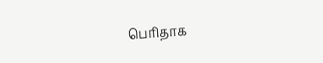பெரிதாக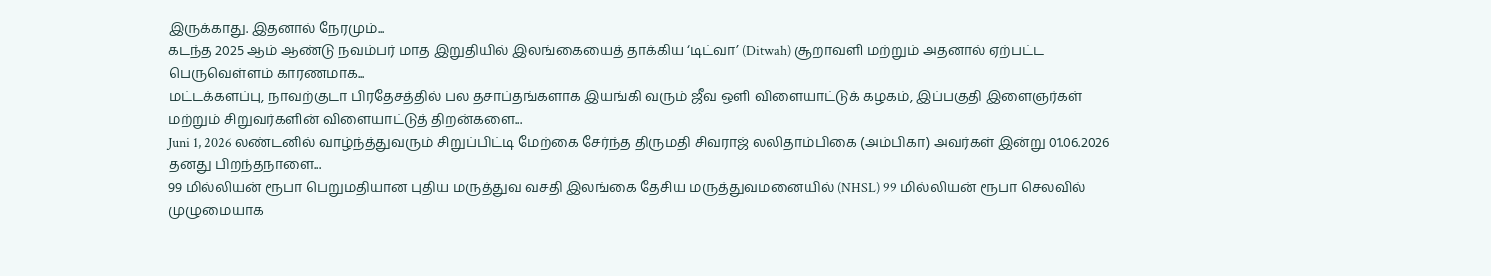இருக்காது. இதனால் நேரமும்...
கடந்த 2025 ஆம் ஆண்டு நவம்பர் மாத இறுதியில் இலங்கையைத் தாக்கிய ‘டிட்வா’ (Ditwah) சூறாவளி மற்றும் அதனால் ஏற்பட்ட பெருவெள்ளம் காரணமாக...
மட்டக்களப்பு, நாவற்குடா பிரதேசத்தில் பல தசாப்தங்களாக இயங்கி வரும் ஜீவ ஒளி விளையாட்டுக் கழகம், இப்பகுதி இளைஞர்கள் மற்றும் சிறுவர்களின் விளையாட்டுத் திறன்களை...
Juni 1, 2026 லண்டனில் வாழ்ந்த்துவரும் சிறுப்பிட்டி மேற்கை சேர்ந்த திருமதி சிவராஜ் லலிதாம்பிகை (அம்பிகா) அவர்கள் இன்று 01.06.2026 தனது பிறந்தநாளை...
99 மில்லியன் ரூபா பெறுமதியான புதிய மருத்துவ வசதி இலங்கை தேசிய மருத்துவமனையில் (NHSL) 99 மில்லியன் ரூபா செலவில் முழுமையாக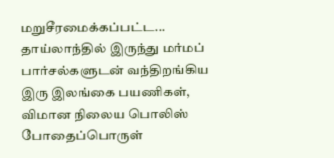மறுசீரமைக்கப்பட்ட...
தாய்லாந்தில் இருந்து மர்மப் பார்சல்களுடன் வந்திறங்கிய இரு இலங்கை பயணிகள், விமான நிலைய பொலிஸ் போதைப்பொருள்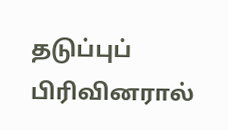தடுப்புப் பிரிவினரால்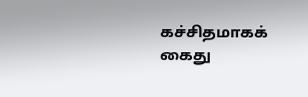கச்சிதமாகக் கைது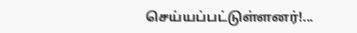செய்யப்பட்டுள்ளனர்!...